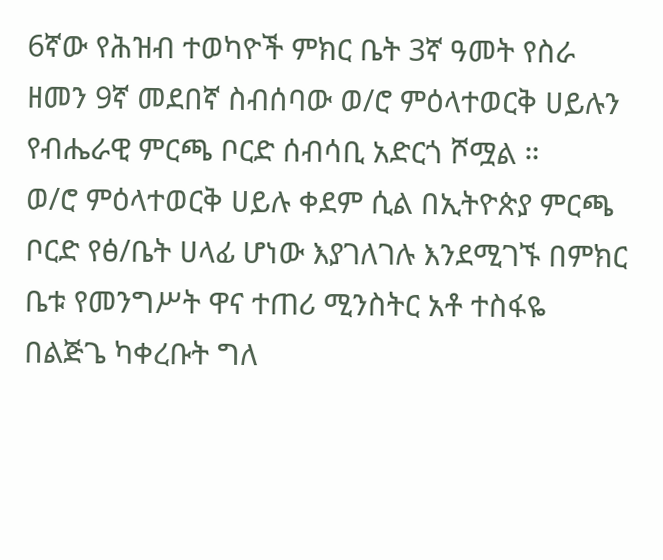6ኛው የሕዝብ ተወካዮች ምክር ቤት 3ኛ ዓመት የስራ ዘመን 9ኛ መደበኛ ስብሰባው ወ/ሮ ምዕላተወርቅ ሀይሉን የብሔራዊ ምርጫ ቦርድ ሰብሳቢ አድርጎ ሾሟል ።
ወ/ሮ ምዕላተወርቅ ሀይሉ ቀደም ሲል በኢትዮጵያ ምርጫ ቦርድ የፅ/ቤት ሀላፊ ሆነው እያገለገሉ እንደሚገኙ በምክር ቤቱ የመንግሥት ዋና ተጠሪ ሚንስትር አቶ ተስፋዬ በልጅጌ ካቀረቡት ግለ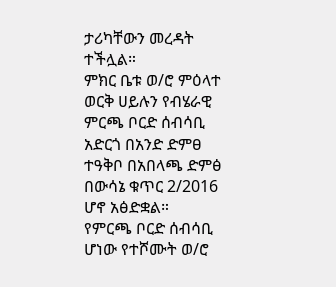ታሪካቸውን መረዳት ተችሏል።
ምክር ቤቱ ወ/ሮ ምዕላተ ወርቅ ሀይሉን የብሄራዊ ምርጫ ቦርድ ሰብሳቢ አድርጎ በአንድ ድምፀ ተዓቅቦ በአበላጫ ድምፅ በውሳኔ ቁጥር 2/2016 ሆኖ አፅድቋል።
የምርጫ ቦርድ ሰብሳቢ ሆነው የተሾሙት ወ/ሮ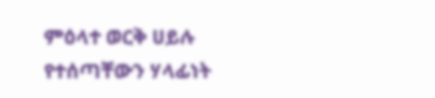ምዕላተ ወርቅ ሀይሉ የተሰጣቸውን ሃላፊነት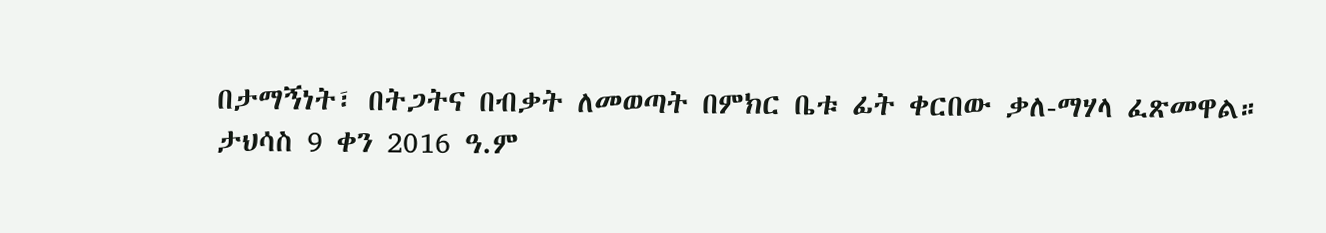በታማኝነት፣ በትጋትና በብቃት ለመወጣት በምክር ቤቱ ፊት ቀርበው ቃለ-ማሃላ ፈጽመዋል።
ታህሳስ 9 ቀን 2016 ዓ.ም